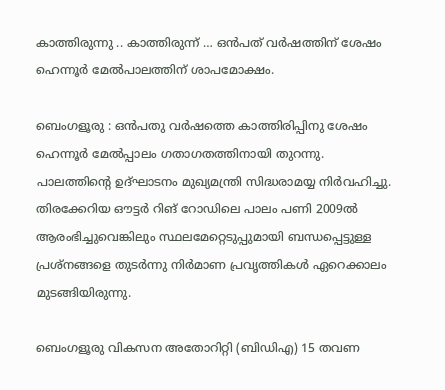കാത്തിരുന്നു .. കാത്തിരുന്ന് … ഒൻപത് വർഷത്തിന് ശേഷം ഹെന്നൂർ മേൽപാലത്തിന് ശാപമോക്ഷം.

ബെംഗളൂരു : ഒൻപതു വർഷത്തെ കാത്തിരിപ്പിനു ശേഷം ഹെന്നൂർ മേൽപ്പാലം ഗതാഗതത്തിനായി തുറന്നു. പാലത്തിന്റെ ഉദ്ഘാടനം മുഖ്യമന്ത്രി സിദ്ധരാമയ്യ നിർവഹിച്ചു. തിരക്കേറിയ ഔട്ടർ റിങ് റോഡിലെ പാലം പണി 2009ൽ ആരംഭിച്ചുവെങ്കിലും സ്ഥലമേറ്റെടുപ്പുമായി ബന്ധപ്പെട്ടുള്ള പ്രശ്നങ്ങളെ തുടർന്നു നിർമാണ പ്രവൃത്തികൾ ഏറെക്കാലം മുടങ്ങിയിരുന്നു.

ബെംഗളൂരു വികസന അതോറിറ്റി (ബിഡിഎ) 15 തവണ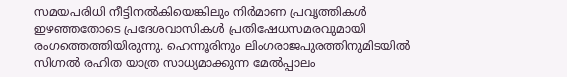സമയപരിധി നീട്ടിനൽകിയെങ്കിലും നിർമാണ പ്രവൃത്തികൾ ഇഴഞ്ഞതോടെ പ്രദേശവാസികൾ പ്രതിഷേധസമരവുമായി രംഗത്തെത്തിയിരുന്നു. ഹെന്നൂരിനും ലിംഗരാജപുരത്തിനുമിടയിൽ സിഗ്നൽ രഹിത യാത്ര സാധ്യമാക്കുന്ന മേൽപ്പാലം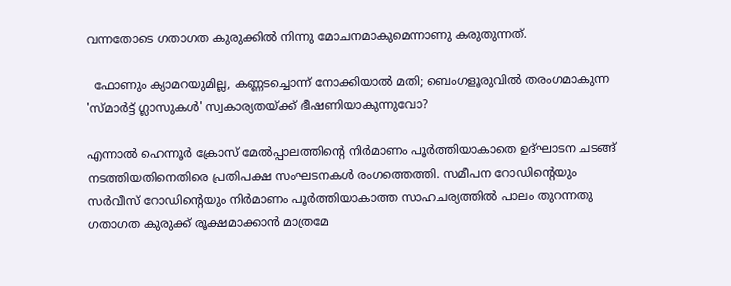വന്നതോടെ ഗതാഗത കുരുക്കിൽ നിന്നു മോചനമാകുമെന്നാണു കരുതുന്നത്.

  ഫോണും ക്യാമറയുമില്ല, കണ്ണടച്ചൊന്ന് നോക്കിയാൽ മതി; ബെംഗളൂരുവിൽ തരംഗമാകുന്ന 'സ്മാർട്ട് ഗ്ലാസുകൾ' സ്വകാര്യതയ്ക്ക് ഭീഷണിയാകുന്നുവോ?

എന്നാൽ ഹെന്നൂർ ക്രോസ് മേൽപ്പാലത്തിന്റെ നിർമാണം പൂർത്തിയാകാതെ ഉദ്ഘാടന ചടങ്ങ് നടത്തിയതിനെതിരെ പ്രതിപക്ഷ സംഘടനകൾ രംഗത്തെത്തി. സമീപന റോഡിന്റെയും സർവീസ് റോഡിന്റെയും നിർമാണം പൂർത്തിയാകാത്ത സാഹചര്യത്തിൽ പാലം തുറന്നതു ഗതാഗത കുരുക്ക് രൂക്ഷമാക്കാൻ മാത്രമേ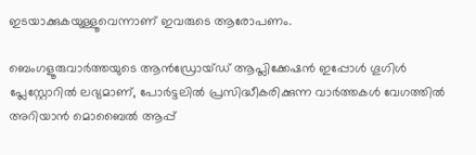ഇടയാക്കുകയുള്ളൂവെന്നാണ് ഇവരുടെ ആരോപണം.

ബെംഗളൂരുവാർത്തയുടെ ആൻഡ്രോയ്ഡ് ആപ്ലിക്കേഷൻ ഇപ്പോൾ ഗൂഗിൾ പ്ലേസ്റ്റോറിൽ ലഭ്യമാണ്, പോർട്ടലിൽ പ്രസിദ്ധീകരിക്കുന്ന വാർത്തകൾ വേഗത്തിൽ അറിയാൻ മൊബൈൽ ആപ്പ്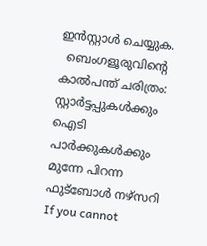ഇൻസ്റ്റാൾ ചെയ്യുക.
  ബെംഗളൂരുവിന്റെ കാൽപന്ത് ചരിത്രം: സ്റ്റാർട്ടപ്പുകൾക്കും ഐടി പാർക്കുകൾക്കും മുന്നേ പിറന്ന ഫുട്ബോൾ നഴ്സറി
If you cannot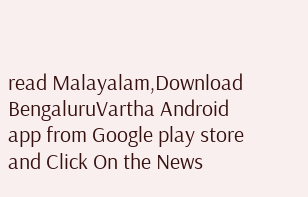read Malayalam,Download BengaluruVartha Android app from Google play store and Click On the News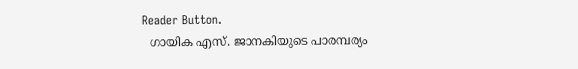Reader Button.
  ഗായിക എസ്. ജാനകിയുടെ പാരമ്പര്യം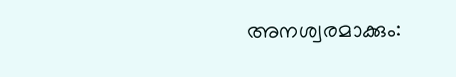അനശ്വരമാക്കും: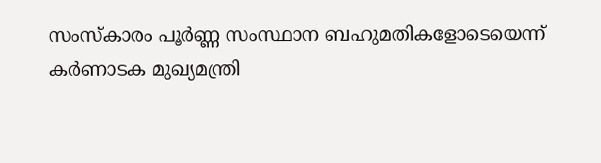സംസ്‌കാരം പൂർണ്ണ സംസ്ഥാന ബഹുമതികളോടെയെന്ന് കർണാടക മുഖ്യമന്ത്രി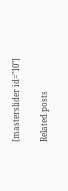[masterslider id="10"]

Related posts